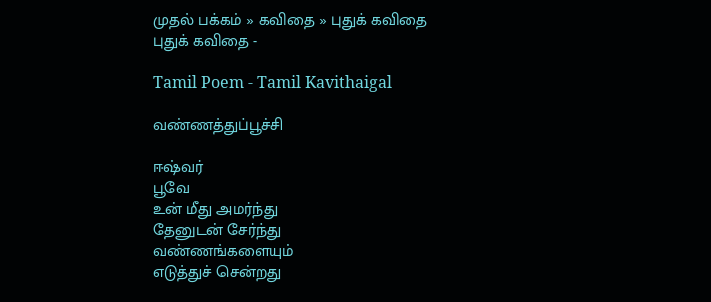முதல் பக்கம் » கவிதை » புதுக் கவிதை
புதுக் கவிதை -

Tamil Poem - Tamil Kavithaigal

வண்ணத்துப்பூச்சி

ஈஷ்வர்
பூவே
உன் மீது அமர்ந்து
தேனுடன் சேர்ந்து
வண்ணங்களையும்
எடுத்துச் சென்றது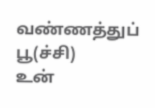வண்ணத்துப் பூ(ச்சி)
உன்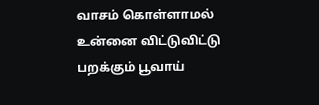வாசம் கொள்ளாமல்
உன்னை விட்டுவிட்டு
பறக்கும் பூவாய்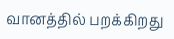வானத்தில் பறக்கிறது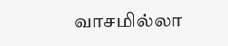வாசமில்லா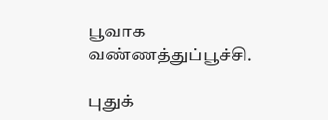பூவாக
வண்ணத்துப்பூச்சி.

புதுக்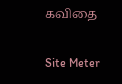கவிதை

Site Meter